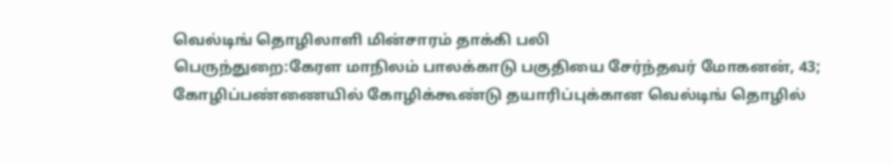வெல்டிங் தொழிலாளி மின்சாரம் தாக்கி பலி
பெருந்துறை:கேரள மாநிலம் பாலக்காடு பகுதியை சேர்ந்தவர் மோகனன், 43; கோழிப்பண்ணையில் கோழிக்கூண்டு தயாரிப்புக்கான வெல்டிங் தொழில்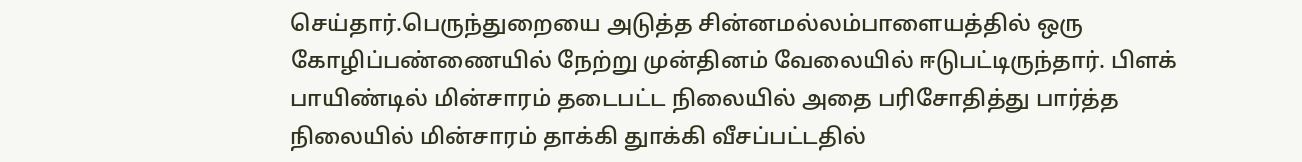செய்தார்.பெருந்துறையை அடுத்த சின்னமல்லம்பாளையத்தில் ஒரு கோழிப்பண்ணையில் நேற்று முன்தினம் வேலையில் ஈடுபட்டிருந்தார். பிளக் பாயிண்டில் மின்சாரம் தடைபட்ட நிலையில் அதை பரிசோதித்து பார்த்த நிலையில் மின்சாரம் தாக்கி துாக்கி வீசப்பட்டதில்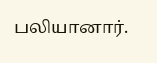பலியானார்.